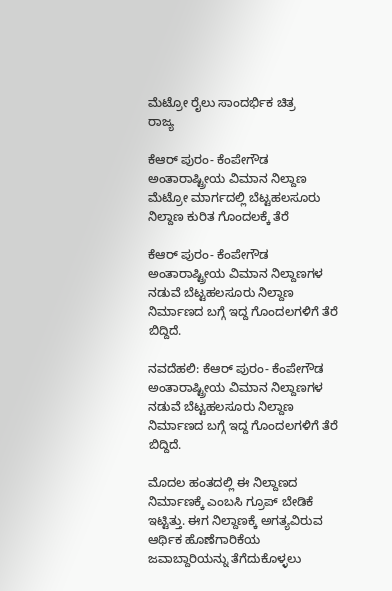ಮೆಟ್ರೋ ರೈಲು ಸಾಂದರ್ಭಿಕ ಚಿತ್ರ
ರಾಜ್ಯ

ಕೆಆರ್ ಪುರಂ- ಕೆಂಪೇಗೌಡ ಅಂತಾರಾಷ್ಟ್ರೀಯ ವಿಮಾನ ನಿಲ್ದಾಣ ಮೆಟ್ರೋ ಮಾರ್ಗದಲ್ಲಿ ಬೆಟ್ಟಹಲಸೂರು ನಿಲ್ದಾಣ ಕುರಿತ ಗೊಂದಲಕ್ಕೆ ತೆರೆ

ಕೆಆರ್ ಪುರಂ- ಕೆಂಪೇಗೌಡ ಅಂತಾರಾಷ್ಟ್ರೀಯ ವಿಮಾನ ನಿಲ್ದಾಣಗಳ ನಡುವೆ ಬೆಟ್ಟಹಲಸೂರು ನಿಲ್ದಾಣ ನಿರ್ಮಾಣದ ಬಗ್ಗೆ ಇದ್ದ ಗೊಂದಲಗಳಿಗೆ ತೆರೆ ಬಿದ್ದಿದೆ.

ನವದೆಹಲಿ: ಕೆಆರ್ ಪುರಂ- ಕೆಂಪೇಗೌಡ ಅಂತಾರಾಷ್ಟ್ರೀಯ ವಿಮಾನ ನಿಲ್ದಾಣಗಳ ನಡುವೆ ಬೆಟ್ಟಹಲಸೂರು ನಿಲ್ದಾಣ ನಿರ್ಮಾಣದ ಬಗ್ಗೆ ಇದ್ದ ಗೊಂದಲಗಳಿಗೆ ತೆರೆ ಬಿದ್ದಿದೆ.

ಮೊದಲ ಹಂತದಲ್ಲಿ ಈ ನಿಲ್ದಾಣದ ನಿರ್ಮಾಣಕ್ಕೆ ಎಂಬಸಿ ಗ್ರೂಪ್ ಬೇಡಿಕೆ ಇಟ್ಟಿತ್ತು. ಈಗ ನಿಲ್ದಾಣಕ್ಕೆ ಅಗತ್ಯವಿರುವ ಆರ್ಥಿಕ ಹೊಣೆಗಾರಿಕೆಯ ಜವಾಬ್ದಾರಿಯನ್ನು ತೆಗೆದುಕೊಳ್ಳಲು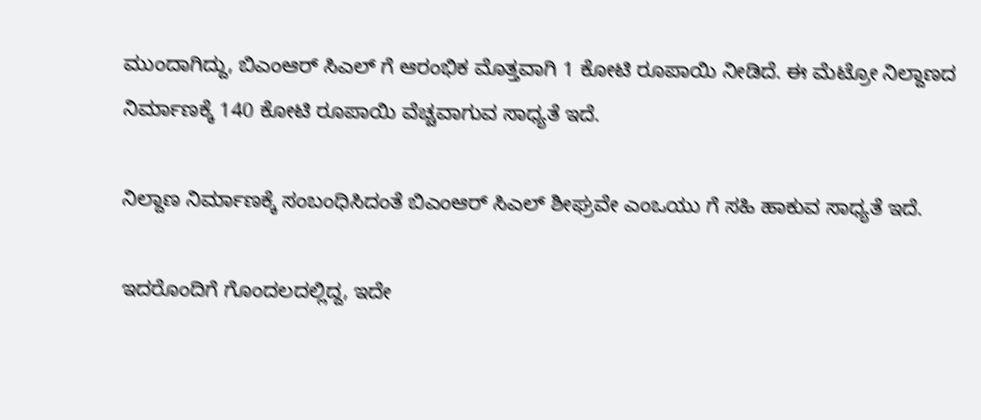ಮುಂದಾಗಿದ್ದು, ಬಿಎಂಆರ್ ಸಿಎಲ್ ಗೆ ಆರಂಭಿಕ ಮೊತ್ತವಾಗಿ 1 ಕೋಟಿ ರೂಪಾಯಿ ನೀಡಿದೆ. ಈ ಮೆಟ್ರೋ ನಿಲ್ದಾಣದ ನಿರ್ಮಾಣಕ್ಕೆ 140 ಕೋಟಿ ರೂಪಾಯಿ ವೆಚ್ಚವಾಗುವ ಸಾಧ್ಯತೆ ಇದೆ.

ನಿಲ್ದಾಣ ನಿರ್ಮಾಣಕ್ಕೆ ಸಂಬಂಧಿಸಿದಂತೆ ಬಿಎಂಆರ್ ಸಿಎಲ್ ಶೀಘ್ರವೇ ಎಂಒಯು ಗೆ ಸಹಿ ಹಾಕುವ ಸಾಧ್ಯತೆ ಇದೆ.

ಇದರೊಂದಿಗೆ ಗೊಂದಲದಲ್ಲಿದ್ದ, ಇದೇ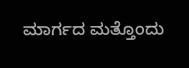ಮಾರ್ಗದ ಮತ್ತೊಂದು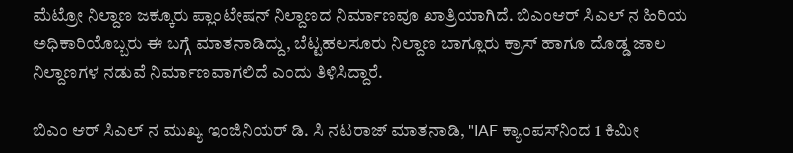ಮೆಟ್ರೋ ನಿಲ್ದಾಣ ಜಕ್ಕೂರು ಪ್ಲಾಂಟೇಷನ್ ನಿಲ್ದಾಣದ ನಿರ್ಮಾಣವೂ ಖಾತ್ರಿಯಾಗಿದೆ. ಬಿಎಂಆರ್ ಸಿಎಲ್ ನ ಹಿರಿಯ ಅಧಿಕಾರಿಯೊಬ್ಬರು ಈ ಬಗ್ಗೆ ಮಾತನಾಡಿದ್ದು, ಬೆಟ್ಟಹಲಸೂರು ನಿಲ್ದಾಣ ಬಾಗ್ಲೂರು ಕ್ರಾಸ್ ಹಾಗೂ ದೊಡ್ಡ ಜಾಲ ನಿಲ್ದಾಣಗಳ ನಡುವೆ ನಿರ್ಮಾಣವಾಗಲಿದೆ ಎಂದು ತಿಳಿಸಿದ್ದಾರೆ.

ಬಿಎಂ ಆರ್ ಸಿಎಲ್ ನ ಮುಖ್ಯ ಇಂಜಿನಿಯರ್ ಡಿ. ಸಿ ನಟರಾಜ್ ಮಾತನಾಡಿ, "IAF ಕ್ಯಾಂಪಸ್‌ನಿಂದ 1 ಕಿಮೀ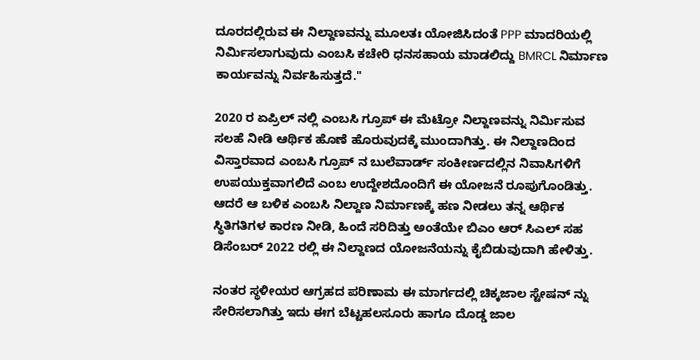ದೂರದಲ್ಲಿರುವ ಈ ನಿಲ್ದಾಣವನ್ನು ಮೂಲತಃ ಯೋಜಿಸಿದಂತೆ PPP ಮಾದರಿಯಲ್ಲಿ ನಿರ್ಮಿಸಲಾಗುವುದು ಎಂಬಸಿ ಕಚೇರಿ ಧನಸಹಾಯ ಮಾಡಲಿದ್ದು BMRCL ನಿರ್ಮಾಣ ಕಾರ್ಯವನ್ನು ನಿರ್ವಹಿಸುತ್ತದೆ."

2020 ರ ಏಪ್ರಿಲ್ ನಲ್ಲಿ ಎಂಬಸಿ ಗ್ರೂಪ್ ಈ ಮೆಟ್ರೋ ನಿಲ್ದಾಣವನ್ನು ನಿರ್ಮಿಸುವ ಸಲಹೆ ನೀಡಿ ಆರ್ಥಿಕ ಹೊಣೆ ಹೊರುವುದಕ್ಕೆ ಮುಂದಾಗಿತ್ತು. ಈ ನಿಲ್ದಾಣದಿಂದ ವಿಸ್ತಾರವಾದ ಎಂಬಸಿ ಗ್ರೂಪ್ ನ ಬುಲೆವಾರ್ಡ್ ಸಂಕೀರ್ಣದಲ್ಲಿನ ನಿವಾಸಿಗಳಿಗೆ ಉಪಯುಕ್ತವಾಗಲಿದೆ ಎಂಬ ಉದ್ದೇಶದೊಂದಿಗೆ ಈ ಯೋಜನೆ ರೂಪುಗೊಂಡಿತ್ತು. ಆದರೆ ಆ ಬಳಿಕ ಎಂಬಸಿ ನಿಲ್ದಾಣ ನಿರ್ಮಾಣಕ್ಕೆ ಹಣ ನೀಡಲು ತನ್ನ ಆರ್ಥಿಕ ಸ್ಥಿತಿಗತಿಗಳ ಕಾರಣ ನೀಡಿ, ಹಿಂದೆ ಸರಿದಿತ್ತು ಅಂತೆಯೇ ಬಿಎಂ ಆರ್ ಸಿಎಲ್ ಸಹ ಡಿಸೆಂಬರ್ 2022 ರಲ್ಲಿ ಈ ನಿಲ್ದಾಣದ ಯೋಜನೆಯನ್ನು ಕೈಬಿಡುವುದಾಗಿ ಹೇಳಿತ್ತು.

ನಂತರ ಸ್ಥಳೀಯರ ಆಗ್ರಹದ ಪರಿಣಾಮ ಈ ಮಾರ್ಗದಲ್ಲಿ ಚಿಕ್ಕಜಾಲ ಸ್ಟೇಷನ್ ನ್ನು ಸೇರಿಸಲಾಗಿತ್ತು ಇದು ಈಗ ಬೆಟ್ಟಹಲಸೂರು ಹಾಗೂ ದೊಡ್ಡ ಜಾಲ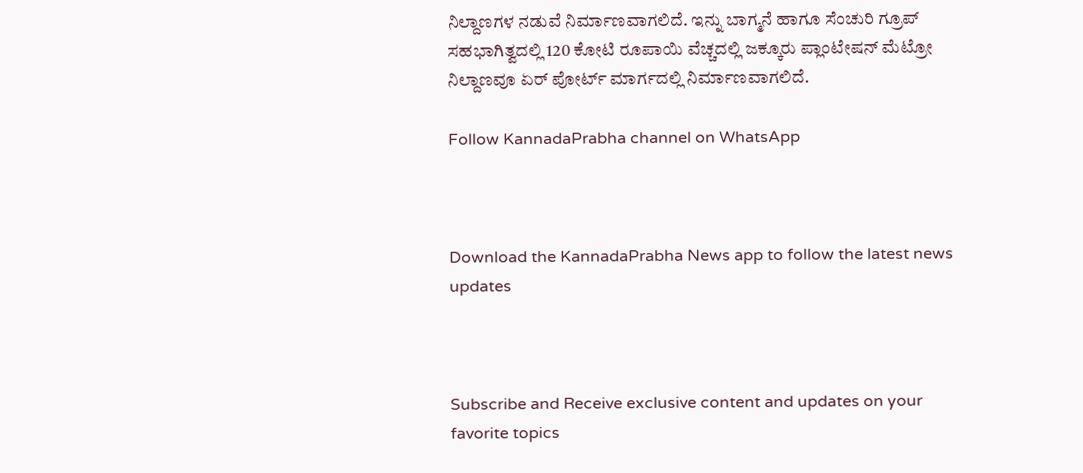ನಿಲ್ದಾಣಗಳ ನಡುವೆ ನಿರ್ಮಾಣವಾಗಲಿದೆ. ಇನ್ನು ಬಾಗ್ಮನೆ ಹಾಗೂ ಸೆಂಚುರಿ ಗ್ರೂಪ್ ಸಹಭಾಗಿತ್ವದಲ್ಲಿ 120 ಕೋಟಿ ರೂಪಾಯಿ ವೆಚ್ಚದಲ್ಲಿ ಜಕ್ಕೂರು ಪ್ಲಾಂಟೇಷನ್ ಮೆಟ್ರೋ ನಿಲ್ದಾಣವೂ ಏರ್ ಪೋರ್ಟ್ ಮಾರ್ಗದಲ್ಲಿ ನಿರ್ಮಾಣವಾಗಲಿದೆ.

Follow KannadaPrabha channel on WhatsApp



Download the KannadaPrabha News app to follow the latest news updates



Subscribe and Receive exclusive content and updates on your favorite topics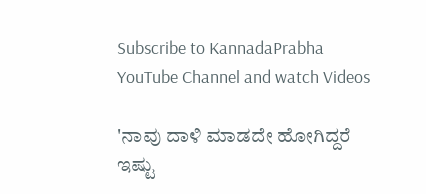Subscribe to KannadaPrabha YouTube Channel and watch Videos

'ನಾವು ದಾಳಿ ಮಾಡದೇ ಹೋಗಿದ್ದರೆ ಇಷ್ಟು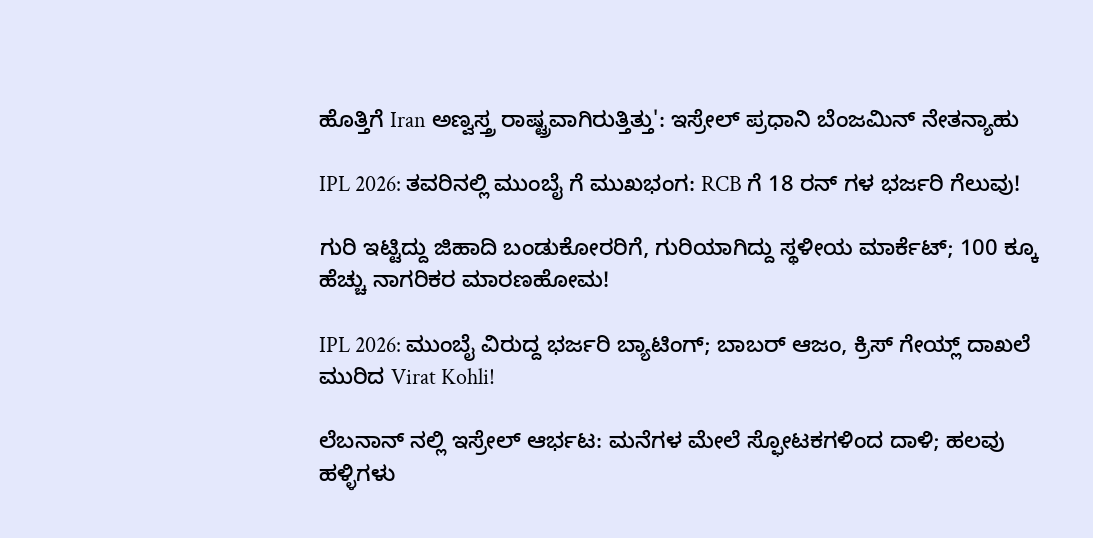ಹೊತ್ತಿಗೆ Iran ಅಣ್ವಸ್ತ್ರ ರಾಷ್ಟ್ರವಾಗಿರುತ್ತಿತ್ತು': ಇಸ್ರೇಲ್ ಪ್ರಧಾನಿ ಬೆಂಜಮಿನ್ ನೇತನ್ಯಾಹು

IPL 2026: ತವರಿನಲ್ಲಿ ಮುಂಬೈ ಗೆ ಮುಖಭಂಗ: RCB ಗೆ 18 ರನ್ ಗಳ ಭರ್ಜರಿ ಗೆಲುವು!

ಗುರಿ ಇಟ್ಟಿದ್ದು ಜಿಹಾದಿ ಬಂಡುಕೋರರಿಗೆ, ಗುರಿಯಾಗಿದ್ದು ಸ್ಥಳೀಯ ಮಾರ್ಕೆಟ್; 100 ಕ್ಕೂ ಹೆಚ್ಚು ನಾಗರಿಕರ ಮಾರಣಹೋಮ!

IPL 2026: ಮುಂಬೈ ವಿರುದ್ದ ಭರ್ಜರಿ ಬ್ಯಾಟಿಂಗ್; ಬಾಬರ್ ಆಜಂ, ಕ್ರಿಸ್ ಗೇಯ್ಲ್ ದಾಖಲೆ ಮುರಿದ Virat Kohli!

ಲೆಬನಾನ್ ನಲ್ಲಿ ಇಸ್ರೇಲ್ ಆರ್ಭಟ: ಮನೆಗಳ ಮೇಲೆ ಸ್ಫೋಟಕಗಳಿಂದ ದಾಳಿ; ಹಲವು ಹಳ್ಳಿಗಳು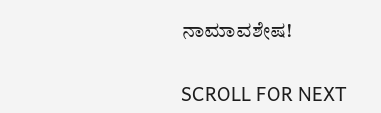ನಾಮಾವಶೇಷ!

SCROLL FOR NEXT